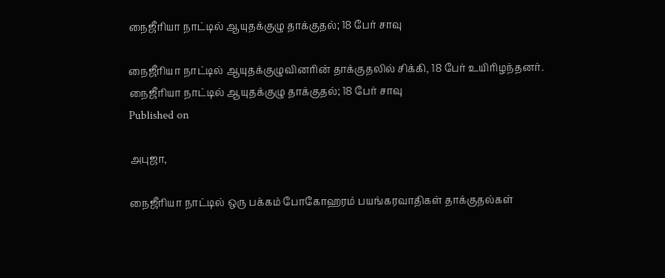நைஜீரியா நாட்டில் ஆயுதக்குழு தாக்குதல்; 18 பேர் சாவு

நைஜீரியா நாட்டில் ஆயுதக்குழுவினரின் தாக்குதலில் சிக்கி, 18 பேர் உயிரிழந்தனர்.
நைஜீரியா நாட்டில் ஆயுதக்குழு தாக்குதல்; 18 பேர் சாவு
Published on

அபுஜா,

நைஜீரியா நாட்டில் ஒரு பக்கம் போகோஹரம் பயங்கரவாதிகள் தாக்குதல்கள்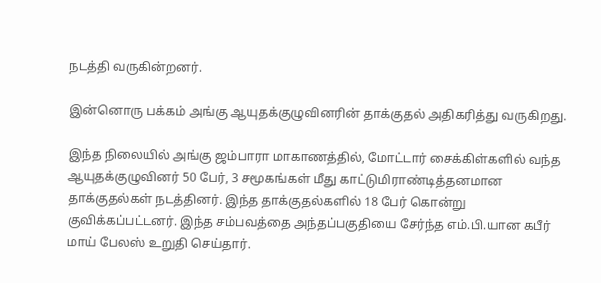நடத்தி வருகின்றனர்.

இன்னொரு பக்கம் அங்கு ஆயுதக்குழுவினரின் தாக்குதல் அதிகரித்து வருகிறது.

இந்த நிலையில் அங்கு ஜம்பாரா மாகாணத்தில், மோட்டார் சைக்கிள்களில் வந்த ஆயுதக்குழுவினர் 50 பேர், 3 சமூகங்கள் மீது காட்டுமிராண்டித்தனமான தாக்குதல்கள் நடத்தினர். இந்த தாக்குதல்களில் 18 பேர் கொன்று குவிக்கப்பட்டனர். இந்த சம்பவத்தை அந்தப்பகுதியை சேர்ந்த எம்.பி.யான கபீர் மாய் பேலஸ் உறுதி செய்தார்.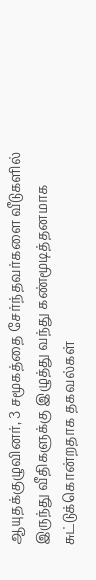ஆயுதக்குழுவினர், 3 சமூகத்தை சேர்ந்தவர்களை வீடுகளில் இருந்து வீதிகளுக்கு இழுத்து வந்து கண்மூடித்தனமாக சுட்டுக்கொன்றதாக தகவல்கள்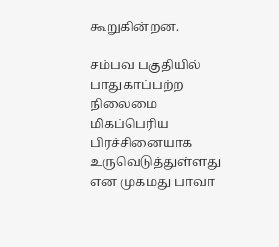கூறுகின்றன.

சம்பவ பகுதியில் பாதுகாப்பற்ற நிலைமை மிகப்பெரிய பிரச்சினையாக உருவெடுத்துள்ளது என முகமது பாவா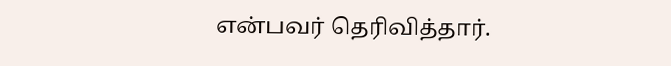என்பவர் தெரிவித்தார்.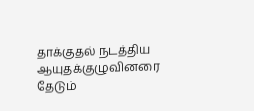தாக்குதல் நடத்திய ஆயுதக்குழுவினரை தேடும்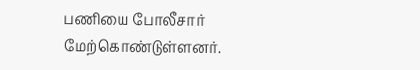பணியை போலீசார் மேற்கொண்டுள்ளனர்.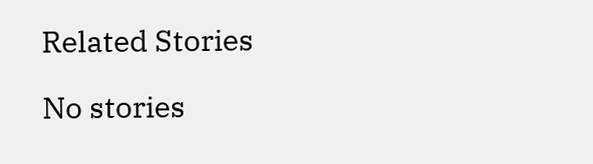Related Stories

No stories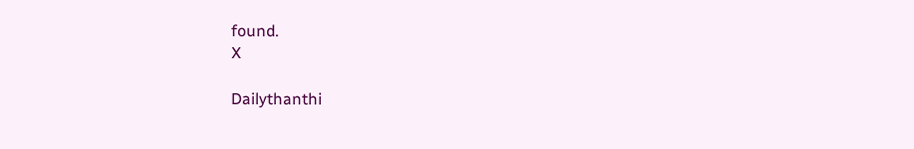found.
X

Dailythanthi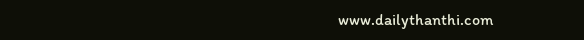www.dailythanthi.com